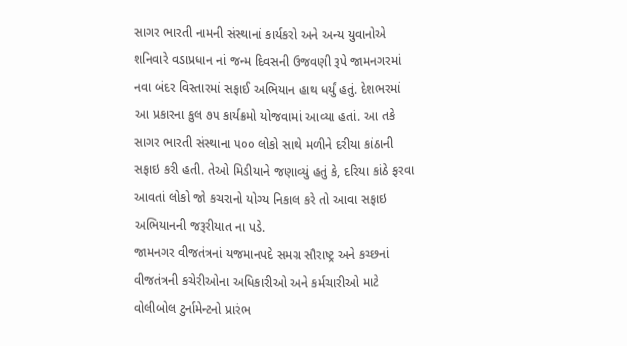સાગર ભારતી નામની સંસ્થાનાં કાર્યકરો અને અન્ય યુવાનોએ શનિવારે વડાપ્રધાન નાં જન્મ દિવસની ઉજવણી રૂપે જામનગરમાં નવા બંદર વિસ્તારમાં સફાઈ અભિયાન હાથ ધર્યું હતું. દેશભરમાં આ પ્રકારના કુલ ૭૫ કાર્યક્રમો યોજવામાં આવ્યા હતાં. આ તકે સાગર ભારતી સંસ્થાના ૫૦૦ લોકો સાથે મળીને દરીયા કાંઠાની સફાઇ કરી હતી. તેઓ મિડીયાને જણાવ્યું હતું કે, દરિયા કાંઠે ફરવા આવતાં લોકો જો કચરાનો યોગ્ય નિકાલ કરે તો આવા સફાઇ અભિયાનની જરૂરીયાત ના પડે.
જામનગર વીજતંત્રનાં યજમાનપદે સમગ્ર સૌરાષ્ટ્ર અને કચ્છનાં વીજતંત્રની કચેરીઓના અધિકારીઓ અને કર્મચારીઓ માટે વોલીબોલ ટુર્નામેન્ટનો પ્રારંભ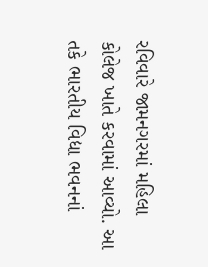રવિવારે જામનગરમાં મહિલા કોલેજ ખાતે કરવામાં આવ્યો. આ તકે ભારતીય વિદ્યા ભવનનાં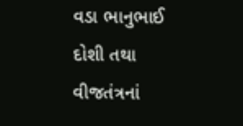વડા ભાનુભાઈ દોશી તથા વીજતંત્રનાં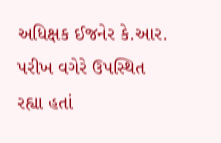અધિક્ષક ઈજનેર કે.આર. પરીખ વગેરે ઉપસ્થિત રહ્યા હતાં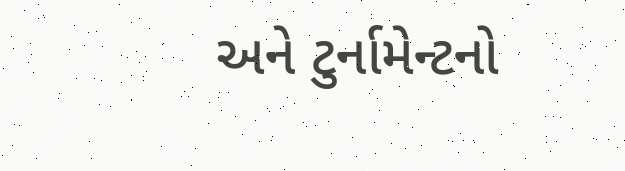અને ટુર્નામેન્ટનો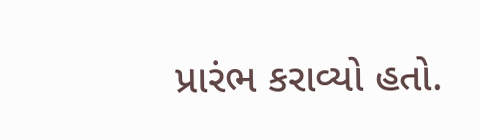પ્રારંભ કરાવ્યો હતો.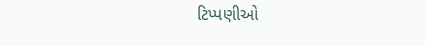ટિપ્પણીઓ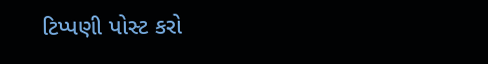ટિપ્પણી પોસ્ટ કરો